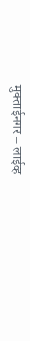मुक्ताईनगर – लाईव्ह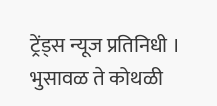ट्रेंड्स न्यूज प्रतिनिधी । भुसावळ ते कोथळी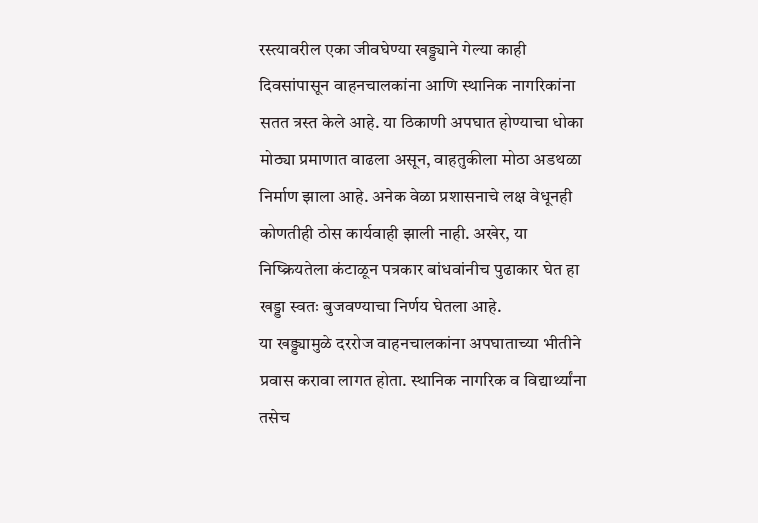रस्त्यावरील एका जीवघेण्या खड्ड्याने गेल्या काही दिवसांपासून वाहनचालकांना आणि स्थानिक नागरिकांना सतत त्रस्त केले आहे. या ठिकाणी अपघात होण्याचा धोका मोठ्या प्रमाणात वाढला असून, वाहतुकीला मोठा अडथळा निर्माण झाला आहे. अनेक वेळा प्रशासनाचे लक्ष वेधूनही कोणतीही ठोस कार्यवाही झाली नाही. अखेर, या निष्क्रियतेला कंटाळून पत्रकार बांधवांनीच पुढाकार घेत हा खड्डा स्वतः बुजवण्याचा निर्णय घेतला आहे.
या खड्ड्यामुळे दररोज वाहनचालकांना अपघाताच्या भीतीने प्रवास करावा लागत होता. स्थानिक नागरिक व विद्यार्थ्यांना तसेच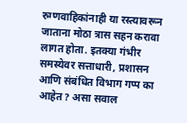रुग्णवाहिकांनाही या रस्त्यावरून जाताना मोठा त्रास सहन करावा लागत होता. इतक्या गंभीर समस्येवर सत्ताधारी, प्रशासन आणि संबंधित विभाग गप्प का आहेत? असा सवाल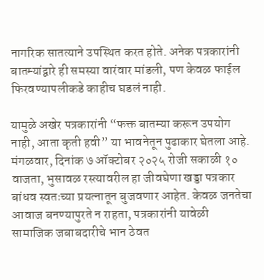नागरिक सातत्याने उपस्थित करत होते. अनेक पत्रकारांनी बातम्यांद्वारे ही समस्या वारंवार मांडली, पण केवळ फाईल फिरवण्यापलीकडे काहीच घडलं नाही.

यामुळे अखेर पत्रकारांनी “फक्त बातम्या करून उपयोग नाही, आता कृती हवी” या भावनेतून पुढाकार घेतला आहे. मंगळवार, दिनांक ७ ऑक्टोबर २०२५ रोजी सकाळी १० वाजता, भुसावळ रस्त्यावरील हा जीवघेणा खड्डा पत्रकार बांधव स्वतःच्या प्रयत्नातून बुजवणार आहेत. केवळ जनतेचा आवाज बनण्यापुरते न राहता, पत्रकारांनी यावेळी सामाजिक जबाबदारीचे भान ठेवत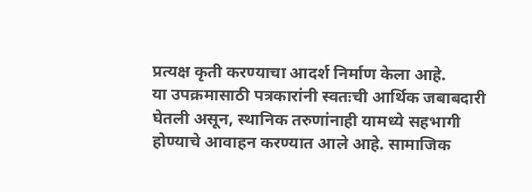प्रत्यक्ष कृती करण्याचा आदर्श निर्माण केला आहे.
या उपक्रमासाठी पत्रकारांनी स्वतःची आर्थिक जबाबदारी घेतली असून, स्थानिक तरुणांनाही यामध्ये सहभागी होण्याचे आवाहन करण्यात आले आहे. सामाजिक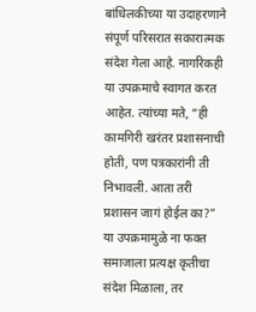बांधिलकीच्या या उदाहरणाने संपूर्ण परिसरात सकारात्मक संदेश गेला आहे. नागरिकही या उपक्रमाचे स्वागत करत आहेत. त्यांच्या मते, “ही कामगिरी खरंतर प्रशासनाची होती, पण पत्रकारांनी ती निभावली. आता तरी प्रशासन जागं होईल का?”
या उपक्रमामुळे ना फक्त समाजाला प्रत्यक्ष कृतीचा संदेश मिळाला, तर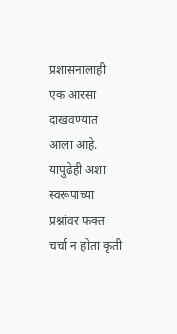प्रशासनालाही एक आरसा दाखवण्यात आला आहे. यापुढेही अशा स्वरूपाच्या प्रश्नांवर फक्त चर्चा न होता कृती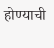होण्याची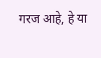गरज आहे, हे या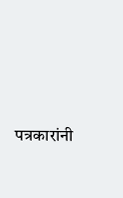पत्रकारांनी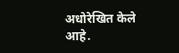अधोरेखित केले आहे.